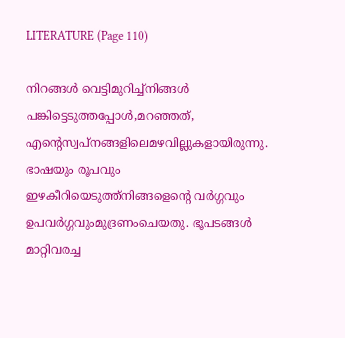LITERATURE (Page 110)

നിറങ്ങൾ വെട്ടിമുറിച്ച്നിങ്ങൾ പങ്കിട്ടെടുത്തപ്പോൾ,മറഞ്ഞത്, എന്റെസ്വപ്നങ്ങളിലെമഴവില്ലുകളായിരുന്നു. ഭാഷയും രൂപവും ഇഴകീറിയെടുത്ത്നിങ്ങളെന്റെ വർഗ്ഗവും ഉപവർഗ്ഗവുംമുദ്രണംചെയതു. ഭൂപടങ്ങൾ മാറ്റിവരച്ച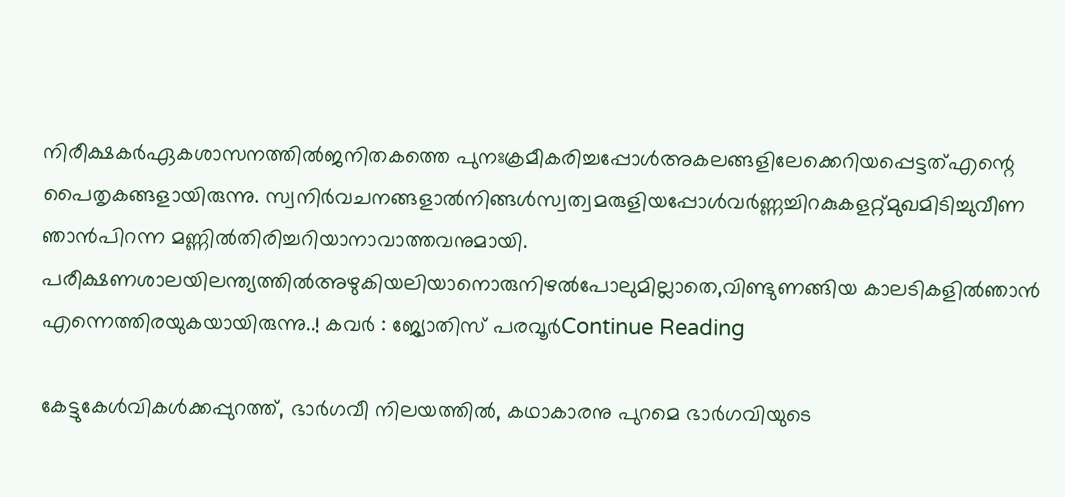നിരീക്ഷകർഏകശാസനത്തിൽജനിതകത്തെ പുനഃക്രമീകരിച്ചപ്പോൾഅകലങ്ങളിലേക്കെറിയപ്പെട്ടത്എന്റെ പൈതൃകങ്ങളായിരുന്നു. സ്വനിർവചനങ്ങളാൽനിങ്ങൾസ്വത്വമരുളിയപ്പോൾവർണ്ണച്ചിറകുകളറ്റ്മുഖമിടിച്ചുവീണ ഞാൻപിറന്ന മണ്ണിൽതിരിച്ചറിയാനാവാത്തവനുമായി. പരീക്ഷണശാലയിലന്ത്യത്തിൽഅഴുകിയലിയാനൊരുനിഴൽപോലുമില്ലാതെ,വിണ്ടുണങ്ങിയ കാലടികളിൽഞാൻ എന്നെത്തിരയുകയായിരുന്നു..! കവർ : ജ്യോതിസ് പരവൂർContinue Reading

കേട്ടുകേള്‍വികള്‍ക്കപ്പുറത്ത്, ഭാര്‍ഗവീ നിലയത്തില്‍, കഥാകാരനു പുറമെ ഭാര്‍ഗവിയുടെ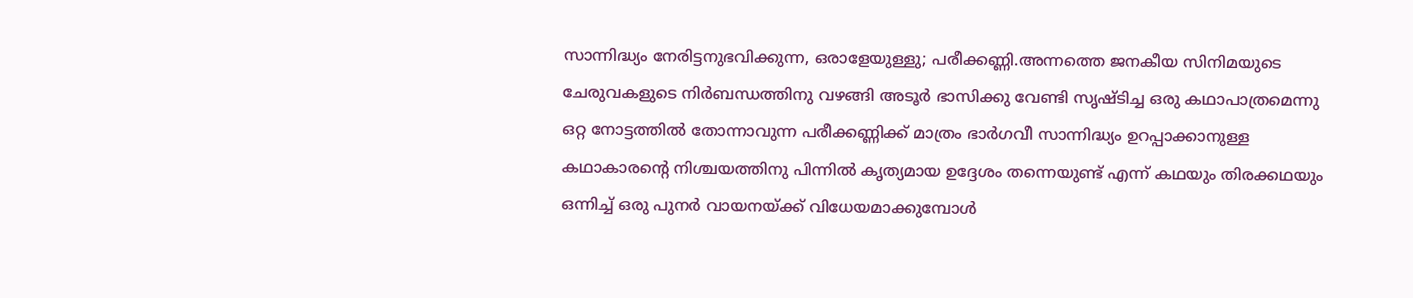സാന്നിദ്ധ്യം നേരിട്ടനുഭവിക്കുന്ന, ഒരാളേയുള്ളു; പരീക്കണ്ണി.അന്നത്തെ ജനകീയ സിനിമയുടെ ചേരുവകളുടെ നിര്‍ബന്ധത്തിനു വഴങ്ങി അടൂര്‍ ഭാസിക്കു വേണ്ടി സൃഷ്ടിച്ച ഒരു കഥാപാത്രമെന്നു ഒറ്റ നോട്ടത്തില്‍ തോന്നാവുന്ന പരീക്കണ്ണിക്ക് മാത്രം ഭാര്‍ഗവീ സാന്നിദ്ധ്യം ഉറപ്പാക്കാനുള്ള കഥാകാരന്‍റെ നിശ്ചയത്തിനു പിന്നില്‍ കൃത്യമായ ഉദ്ദേശം തന്നെയുണ്ട് എന്ന് കഥയും തിരക്കഥയും ഒന്നിച്ച് ഒരു പുനര്‍ വായനയ്ക്ക് വിധേയമാക്കുമ്പോള്‍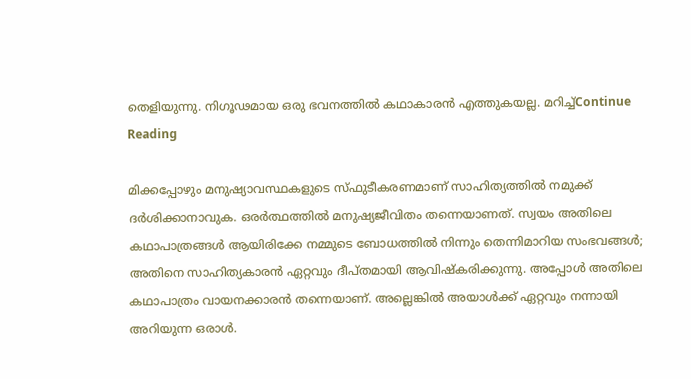തെളിയുന്നു. നിഗൂഢമായ ഒരു ഭവനത്തില്‍ കഥാകാരന്‍ എത്തുകയല്ല. മറിച്ച്Continue Reading

മിക്കപ്പോഴും മനുഷ്യാവസ്ഥകളുടെ സ്ഫുടീകരണമാണ് സാഹിത്യത്തിൽ നമുക്ക് ദർശിക്കാനാവുക. ഒരർത്ഥത്തിൽ മനുഷ്യജീവിതം തന്നെയാണത്. സ്വയം അതിലെ കഥാപാത്രങ്ങൾ ആയിരിക്കേ നമ്മുടെ ബോധത്തിൽ നിന്നും തെന്നിമാറിയ സംഭവങ്ങൾ; അതിനെ സാഹിത്യകാരൻ ഏറ്റവും ദീപ്തമായി ആവിഷ്കരിക്കുന്നു. അപ്പോൾ അതിലെ കഥാപാത്രം വായനക്കാരൻ തന്നെയാണ്. അല്ലെങ്കിൽ അയാൾക്ക് ഏറ്റവും നന്നായി അറിയുന്ന ഒരാൾ.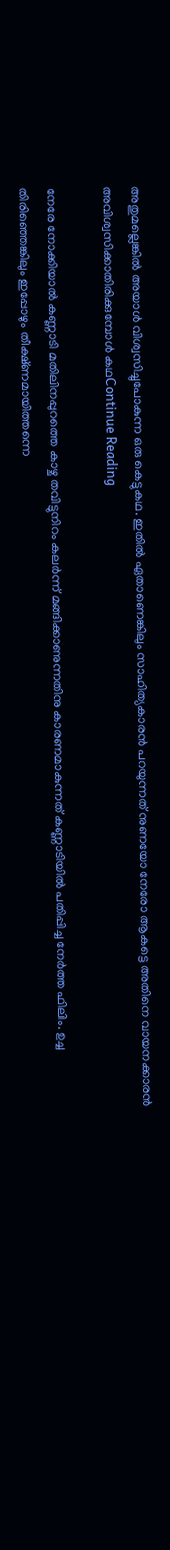അതുമല്ലെങ്കിൽ അയാൾ വിശ്വസിച്ചുപോകുന്ന ഒരു കെട്ടുകഥ. ഇതിൽ ഏതാണെങ്കിലും സാഹിത്യകാരൻ പറയുന്നത് നുണയോ നേരോ ആകട്ടെ അതിനെ വായനക്കാരൻ അവിശ്വസിക്കാതിരിക്കുമ്പോൾ കഥContinue Reading

നേരേ നോക്കിയാൽ കണ്ണാടി മതിലിനപ്പുറത്തെ കാഴ്ച തവിട്ടുനിറം കലർന്ന് മങ്ങിക്കാണുന്നതിനു കാരണമാകുന്നത് കണ്ണാടിയിൽ പതിപ്പിച്ച നേർത്ത ഫിലിം. ഉച്ച തിരിഞ്ഞെങ്കിലും ഇപ്പോഴും തീക്ഷ്ണമായിത്തന്നെ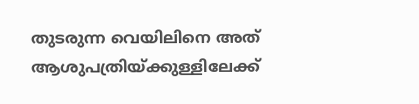തുടരുന്ന വെയിലിനെ അത് ആശുപത്രിയ്ക്കുള്ളിലേക്ക്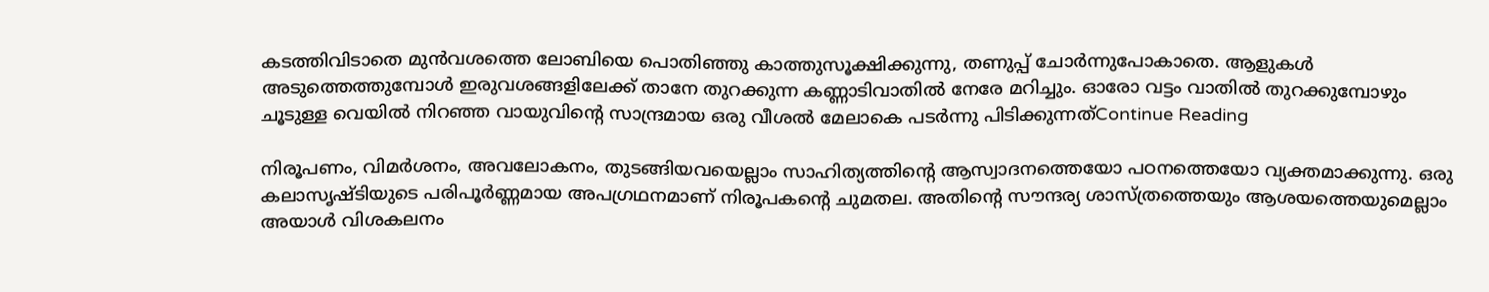കടത്തിവിടാതെ മുൻവശത്തെ ലോബിയെ പൊതിഞ്ഞു കാത്തുസൂക്ഷിക്കുന്നു, തണുപ്പ് ചോർന്നുപോകാതെ. ആളുകൾ അടുത്തെത്തുമ്പോൾ ഇരുവശങ്ങളിലേക്ക് താനേ തുറക്കുന്ന കണ്ണാടിവാതിൽ നേരേ മറിച്ചും. ഓരോ വട്ടം വാതിൽ തുറക്കുമ്പോഴും ചൂടുള്ള വെയിൽ നിറഞ്ഞ വായുവിൻ്റെ സാന്ദ്രമായ ഒരു വീശൽ മേലാകെ പടർന്നു പിടിക്കുന്നത്Continue Reading

നിരൂപണം, വിമർശനം, അവലോകനം, തുടങ്ങിയവയെല്ലാം സാഹിത്യത്തിന്റെ ആസ്വാദനത്തെയോ പഠനത്തെയോ വ്യക്തമാക്കുന്നു. ഒരു കലാസൃഷ്ടിയുടെ പരിപൂർണ്ണമായ അപഗ്രഥനമാണ് നിരൂപകന്റെ ചുമതല. അതിന്റെ സൗന്ദര്യ ശാസ്ത്രത്തെയും ആശയത്തെയുമെല്ലാം അയാൾ വിശകലനം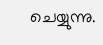ചെയ്യുന്നു.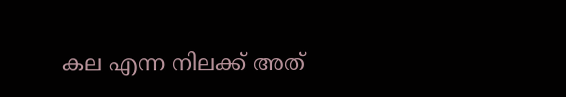കല എന്ന നിലക്ക് അത്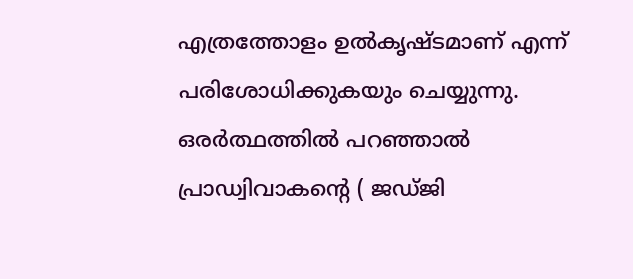എത്രത്തോളം ഉൽകൃഷ്ടമാണ് എന്ന് പരിശോധിക്കുകയും ചെയ്യുന്നു. ഒരർത്ഥത്തിൽ പറഞ്ഞാൽ പ്രാഡ്വിവാകന്റെ ( ജഡ്ജി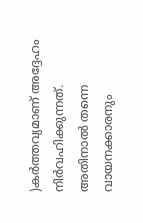)കർത്തവ്യമാണ് അദ്ദേഹം നിർവഹിക്കുന്നത്. അതിനാൽ തന്നെ വായനക്കാരനും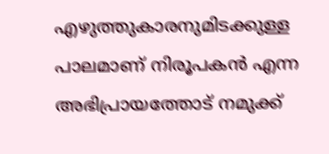എഴുത്തുകാരനുമിടക്കുള്ള പാലമാണ് നിരൂപകൻ എന്ന അഭിപ്രായത്തോട് നമുക്ക്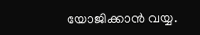യോജിക്കാൻ വയ്യ.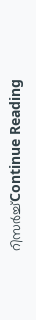റിസർച്ച്Continue Reading